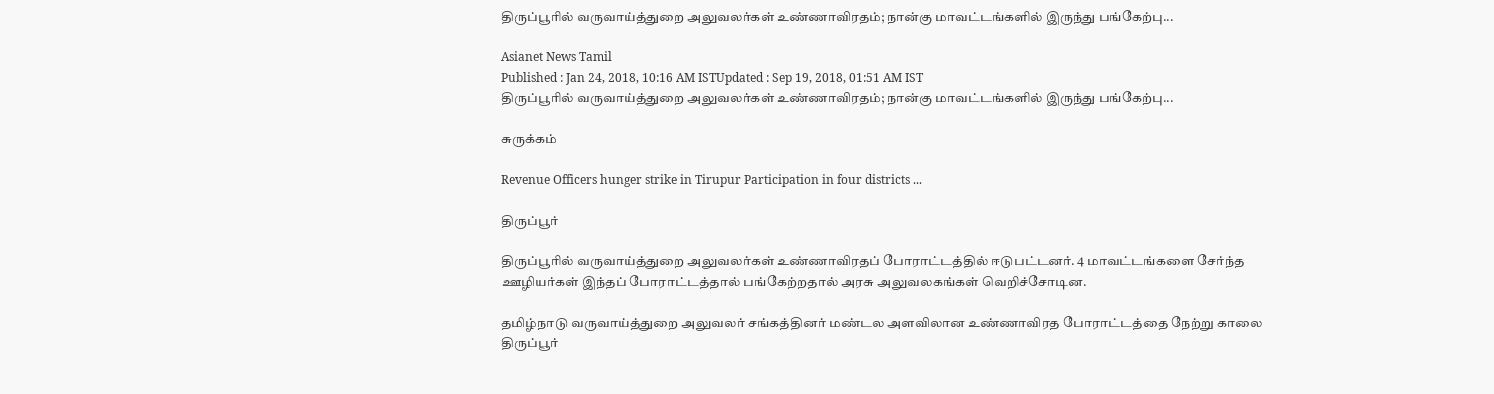திருப்பூரில் வருவாய்த்துறை அலுவலர்கள் உண்ணாவிரதம்; நான்கு மாவட்டங்களில் இருந்து பங்கேற்பு...

Asianet News Tamil
Published : Jan 24, 2018, 10:16 AM ISTUpdated : Sep 19, 2018, 01:51 AM IST
திருப்பூரில் வருவாய்த்துறை அலுவலர்கள் உண்ணாவிரதம்; நான்கு மாவட்டங்களில் இருந்து பங்கேற்பு...

சுருக்கம்

Revenue Officers hunger strike in Tirupur Participation in four districts ...

திருப்பூர்

திருப்பூரில் வருவாய்த்துறை அலுவலர்கள் உண்ணாவிரதப் போராட்டத்தில் ஈடுபட்டனர். 4 மாவட்டங்களை சேர்ந்த ஊழியர்கள் இந்தப் போராட்டத்தால் பங்கேற்றதால் அரசு அலுவலகங்கள் வெறிச்சோடின.

தமிழ்நாடு வருவாய்த்துறை அலுவலர் சங்கத்தினர் மண்டல அளவிலான உண்ணாவிரத போராட்டத்தை நேற்று காலை திருப்பூர்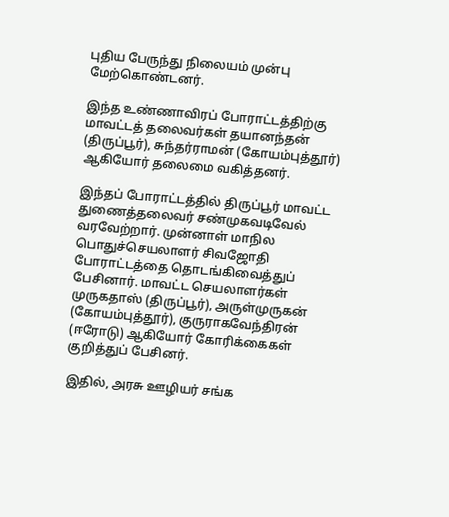புதிய பேருந்து நிலையம் முன்பு மேற்கொண்டனர்.

இந்த உண்ணாவிரப் போராட்டத்திற்கு மாவட்டத் தலைவர்கள் தயானந்தன் (திருப்பூர்), சுந்தர்ராமன் (கோயம்புத்தூர்) ஆகியோர் தலைமை வகித்தனர்.

இந்தப் போராட்டத்தில் திருப்பூர் மாவட்ட துணைத்தலைவர் சண்முகவடிவேல் வரவேற்றார். முன்னாள் மாநில பொதுச்செயலாளர் சிவஜோதி போராட்டத்தை தொடங்கிவைத்துப் பேசினார். மாவட்ட செயலாளர்கள் முருகதாஸ் (திருப்பூர்), அருள்முருகன் (கோயம்புத்தூர்), குருராகவேந்திரன் (ஈரோடு) ஆகியோர் கோரிக்கைகள் குறித்துப் பேசினர்.

இதில், அரசு ஊழியர் சங்க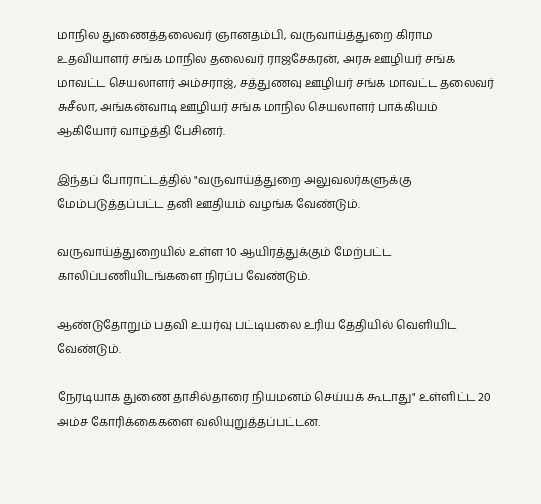மாநில துணைத்தலைவர் ஞானதம்பி, வருவாய்த்துறை கிராம உதவியாளர் சங்க மாநில தலைவர் ராஜசேகரன், அரசு ஊழியர் சங்க மாவட்ட செயலாளர் அம்சராஜ், சத்துணவு ஊழியர் சங்க மாவட்ட தலைவர் சுசீலா, அங்கன்வாடி ஊழியர் சங்க மாநில செயலாளர் பாக்கியம் ஆகியோர் வாழ்த்தி பேசினர்.

இந்தப் போராட்டத்தில் "வருவாய்த்துறை அலுவலர்களுக்கு மேம்படுத்தப்பட்ட தனி ஊதியம் வழங்க வேண்டும்.

வருவாய்த்துறையில் உள்ள 10 ஆயிரத்துக்கும் மேற்பட்ட காலிப்பணியிடங்களை நிரப்ப வேண்டும்.

ஆண்டுதோறும் பதவி உயர்வு பட்டியலை உரிய தேதியில் வெளியிட வேண்டும்.

நேரடியாக துணை தாசில்தாரை நியமனம் செய்யக் கூடாது" உள்ளிட்ட 20 அம்ச கோரிக்கைகளை வலியுறுத்தப்பட்டன.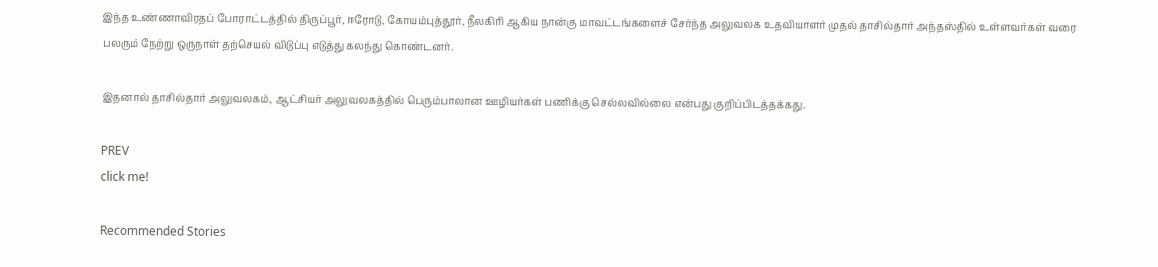இந்த உண்ணாவிரதப் போராட்டத்தில் திருப்பூர், ஈரோடு, கோயம்புத்தூர், நீலகிரி ஆகிய நான்கு மாவட்டங்களைச் சேர்ந்த அலுவலக உதவியாளர் முதல் தாசில்தார் அந்தஸ்தில் உள்ளவர்கள் வரை பலரும் நேற்று ஒருநாள் தற்செயல் விடுப்பு எடுத்து கலந்து கொண்டனர்.

இதனால் தாசில்தார் அலுவலகம், ஆட்சியர் அலுவலகத்தில் பெரும்பாலான ஊழியர்கள் பணிக்கு செல்லவில்லை என்பது குறிப்பிடத்தக்கது.

PREV
click me!

Recommended Stories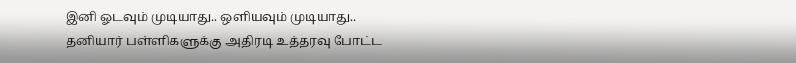இனி ஓடவும் முடியாது.. ஒளியவும் முடியாது.. தனியார் பள்ளிகளுக்கு அதிரடி உத்தரவு போட்ட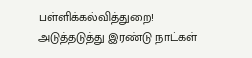பள்ளிக்கல்வித்துறை!
அடுத்தடுத்து இரண்டு நாட்கள்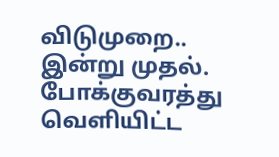விடுமுறை.. இன்று முதல். போக்குவரத்து வெளியிட்ட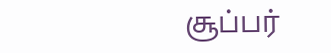சூப்பர்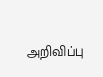அறிவிப்பு